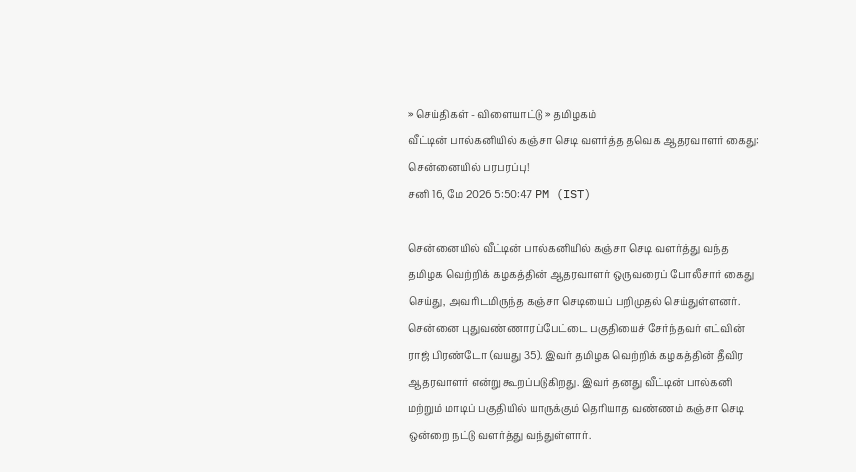» செய்திகள் - விளையாட்டு » தமிழகம்
வீட்டின் பால்கனியில் கஞ்சா செடி வளர்த்த தவெக ஆதரவாளர் கைது: சென்னையில் பரபரப்பு!
சனி 16, மே 2026 5:50:47 PM (IST)

சென்னையில் வீட்டின் பால்கனியில் கஞ்சா செடி வளர்த்து வந்த தமிழக வெற்றிக் கழகத்தின் ஆதரவாளர் ஒருவரைப் போலீசார் கைது செய்து, அவரிடமிருந்த கஞ்சா செடியைப் பறிமுதல் செய்துள்ளனர்.
சென்னை புதுவண்ணாரப்பேட்டை பகுதியைச் சேர்ந்தவர் எட்வின் ராஜ் பிரண்டோ (வயது 35). இவர் தமிழக வெற்றிக் கழகத்தின் தீவிர ஆதரவாளர் என்று கூறப்படுகிறது. இவர் தனது வீட்டின் பால்கனி மற்றும் மாடிப் பகுதியில் யாருக்கும் தெரியாத வண்ணம் கஞ்சா செடி ஒன்றை நட்டு வளர்த்து வந்துள்ளார்.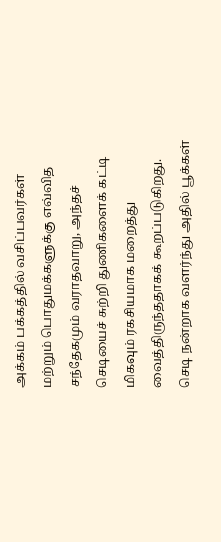அக்கம் பக்கத்தில் வசிப்பவர்கள் மற்றும் பொதுமக்களுக்கு எவ்வித சந்தேகமும் வராதவாறு, அந்தச் செடியைச் சுற்றி துணிகளைக் கட்டி மிகவும் ரகசியமாக மறைத்து வைத்திருந்ததாகக் கூறப்படுகிறது. செடி நன்றாக வளர்ந்து அதில் பூக்கள்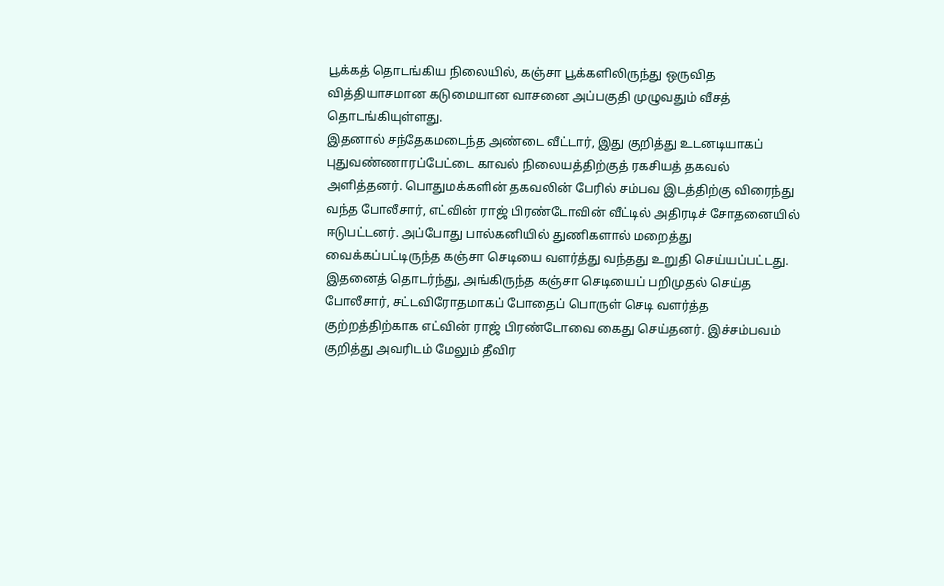பூக்கத் தொடங்கிய நிலையில், கஞ்சா பூக்களிலிருந்து ஒருவித வித்தியாசமான கடுமையான வாசனை அப்பகுதி முழுவதும் வீசத் தொடங்கியுள்ளது.
இதனால் சந்தேகமடைந்த அண்டை வீட்டார், இது குறித்து உடனடியாகப் புதுவண்ணாரப்பேட்டை காவல் நிலையத்திற்குத் ரகசியத் தகவல் அளித்தனர். பொதுமக்களின் தகவலின் பேரில் சம்பவ இடத்திற்கு விரைந்து வந்த போலீசார், எட்வின் ராஜ் பிரண்டோவின் வீட்டில் அதிரடிச் சோதனையில் ஈடுபட்டனர். அப்போது பால்கனியில் துணிகளால் மறைத்து வைக்கப்பட்டிருந்த கஞ்சா செடியை வளர்த்து வந்தது உறுதி செய்யப்பட்டது.
இதனைத் தொடர்ந்து, அங்கிருந்த கஞ்சா செடியைப் பறிமுதல் செய்த போலீசார், சட்டவிரோதமாகப் போதைப் பொருள் செடி வளர்த்த குற்றத்திற்காக எட்வின் ராஜ் பிரண்டோவை கைது செய்தனர். இச்சம்பவம் குறித்து அவரிடம் மேலும் தீவிர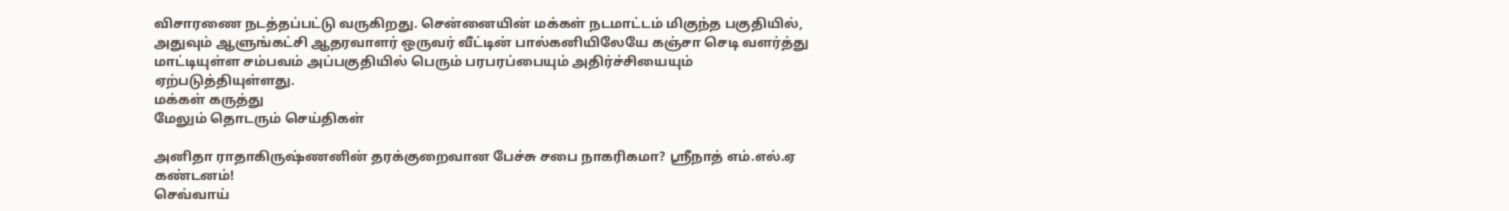விசாரணை நடத்தப்பட்டு வருகிறது. சென்னையின் மக்கள் நடமாட்டம் மிகுந்த பகுதியில், அதுவும் ஆளுங்கட்சி ஆதரவாளர் ஒருவர் வீட்டின் பால்கனியிலேயே கஞ்சா செடி வளர்த்து மாட்டியுள்ள சம்பவம் அப்பகுதியில் பெரும் பரபரப்பையும் அதிர்ச்சியையும் ஏற்படுத்தியுள்ளது.
மக்கள் கருத்து
மேலும் தொடரும் செய்திகள்

அனிதா ராதாகிருஷ்ணனின் தரக்குறைவான பேச்சு சபை நாகரிகமா? ஸ்ரீநாத் எம்.எல்.ஏ கண்டனம்!
செவ்வாய்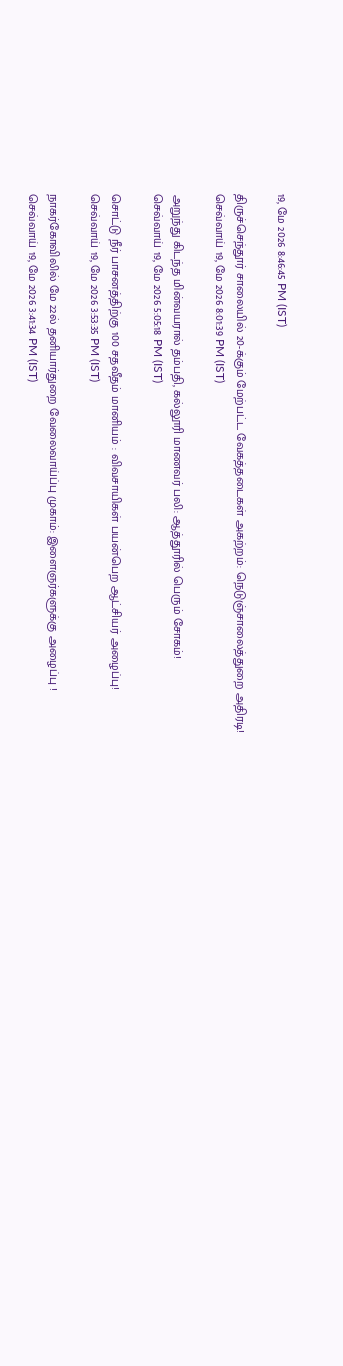19, மே 2026 8:46:45 PM (IST)

திருச்செந்தூர் சாலையில் 20-க்கும் மேற்பட்ட வேகத்தடைகள் அகற்றம்: நெடுஞ்சாலைத்துறை அதிரடி!
செவ்வாய் 19, மே 2026 8:01:39 PM (IST)

அறுந்து கிடந்த மின்வயரால் தம்பதி, கல்லூரி மாணவர் பலி: ஆத்தூரில் பெரும் சோகம்!
செவ்வாய் 19, மே 2026 5:05:18 PM (IST)

சொட்டு நீர் பாசனத்திற்கு 100 சதவீதம் மானியம் : விவசாயிகள் பயன்பெற ஆட்சியர் அழைப்பு!
செவ்வாய் 19, மே 2026 3:53:35 PM (IST)

நாகர்கோவிலில் மே 22ல் தனியார்துறை வேலைவாய்ப்பு முகாம்: இளைஞர்களுக்கு அழைப்பு !
செவ்வாய் 19, மே 2026 3:41:34 PM (IST)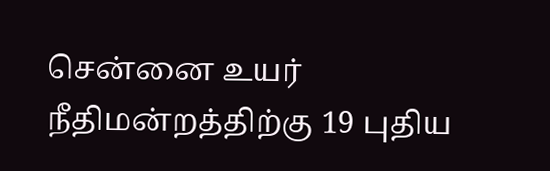சென்னை உயர் நீதிமன்றத்திற்கு 19 புதிய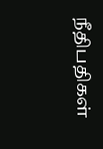நீதிபதிகள்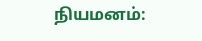நியமனம்: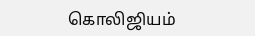கொலிஜியம்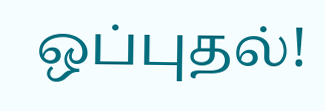ஒப்புதல்!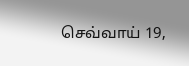செவ்வாய் 19,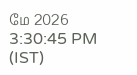மே 2026 3:30:45 PM (IST)